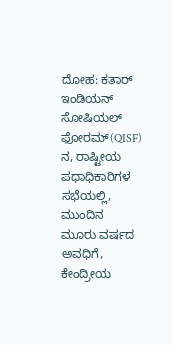ದೋಹ: ಕತಾರ್ ಇಂಡಿಯನ್ ಸೋಷಿಯಲ್ ಫೋರಮ್(QISF) ನ, ರಾಷ್ಟೀಯ ಪಧಾಧಿಕಾರಿಗಳ ಸಭೆಯಲ್ಲಿ, ಮುಂದಿನ ಮೂರು ವರ್ಷದ ಅವಧಿಗೆ, ಕೇಂದ್ರೀಯ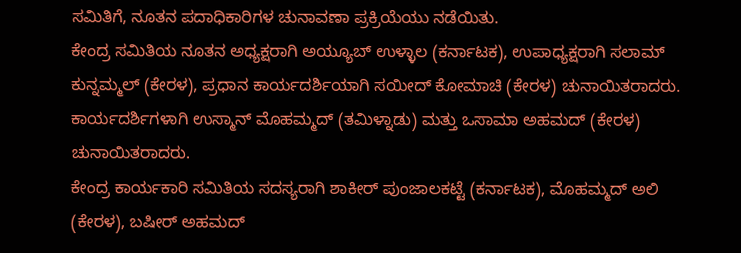ಸಮಿತಿಗೆ, ನೂತನ ಪದಾಧಿಕಾರಿಗಳ ಚುನಾವಣಾ ಪ್ರಕ್ರಿಯೆಯು ನಡೆಯಿತು.
ಕೇಂದ್ರ ಸಮಿತಿಯ ನೂತನ ಅಧ್ಯಕ್ಷರಾಗಿ ಅಯ್ಯೂಬ್ ಉಳ್ಳಾಲ (ಕರ್ನಾಟಕ), ಉಪಾಧ್ಯಕ್ಷರಾಗಿ ಸಲಾಮ್ ಕುನ್ನಮ್ಮಲ್ (ಕೇರಳ), ಪ್ರಧಾನ ಕಾರ್ಯದರ್ಶಿಯಾಗಿ ಸಯೀದ್ ಕೋಮಾಚಿ (ಕೇರಳ) ಚುನಾಯಿತರಾದರು.
ಕಾರ್ಯದರ್ಶಿಗಳಾಗಿ ಉಸ್ಮಾನ್ ಮೊಹಮ್ಮದ್ (ತಮಿಳ್ನಾಡು) ಮತ್ತು ಒಸಾಮಾ ಅಹಮದ್ (ಕೇರಳ) ಚುನಾಯಿತರಾದರು.
ಕೇಂದ್ರ ಕಾರ್ಯಕಾರಿ ಸಮಿತಿಯ ಸದಸ್ಯರಾಗಿ ಶಾಕೀರ್ ಪುಂಜಾಲಕಟ್ಟೆ (ಕರ್ನಾಟಕ), ಮೊಹಮ್ಮದ್ ಅಲಿ (ಕೇರಳ), ಬಷೀರ್ ಅಹಮದ್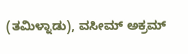(ತಮಿಳ್ನಾಡು), ವಸೀಮ್ ಅಕ್ರಮ್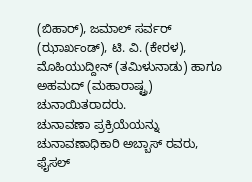(ಬಿಹಾರ್), ಜಮಾಲ್ ಸರ್ವರ್ (ಝಾರ್ಖಂಡ್), ಟಿ. ವಿ. (ಕೇರಳ), ಮೊಹಿಯುದ್ದೀನ್ (ತಮಿಳುನಾಡು) ಹಾಗೂ ಅಹಮದ್ (ಮಹಾರಾಷ್ಟ್ರ) ಚುನಾಯಿತರಾದರು.
ಚುನಾವಣಾ ಪ್ರಕ್ರಿಯೆಯನ್ನು ಚುನಾವಣಾಧಿಕಾರಿ ಅಬ್ಬಾಸ್ ರವರು, ಫೈಸಲ್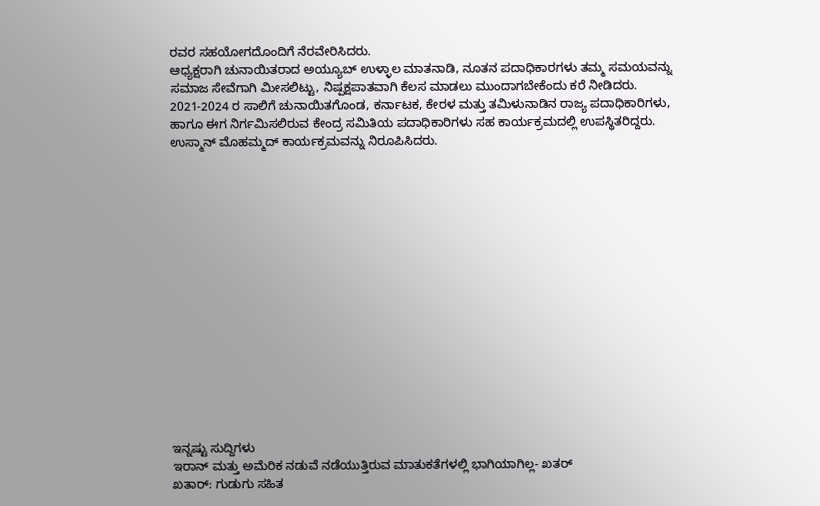ರವರ ಸಹಯೋಗದೊಂದಿಗೆ ನೆರವೇರಿಸಿದರು.
ಆಧ್ಯಕ್ಷರಾಗಿ ಚುನಾಯಿತರಾದ ಅಯ್ಯೂಬ್ ಉಳ್ಳಾಲ ಮಾತನಾಡಿ, ನೂತನ ಪದಾಧಿಕಾರಗಳು ತಮ್ಮ ಸಮಯವನ್ನು ಸಮಾಜ ಸೇವೆಗಾಗಿ ಮೀಸಲಿಟ್ಟು, ನಿಷ್ಪಕ್ಷಪಾತವಾಗಿ ಕೆಲಸ ಮಾಡಲು ಮುಂದಾಗಬೇಕೆಂದು ಕರೆ ನೀಡಿದರು.
2021-2024 ರ ಸಾಲಿಗೆ ಚುನಾಯಿತಗೊಂಡ, ಕರ್ನಾಟಕ, ಕೇರಳ ಮತ್ತು ತಮಿಳುನಾಡಿನ ರಾಜ್ಯ ಪದಾಧಿಕಾರಿಗಳು, ಹಾಗೂ ಈಗ ನಿರ್ಗಮಿಸಲಿರುವ ಕೇಂದ್ರ ಸಮಿತಿಯ ಪದಾಧಿಕಾರಿಗಳು ಸಹ ಕಾರ್ಯಕ್ರಮದಲ್ಲಿ ಉಪಸ್ಥಿತರಿದ್ದರು.
ಉಸ್ಮಾನ್ ಮೊಹಮ್ಮದ್ ಕಾರ್ಯಕ್ರಮವನ್ನು ನಿರೂಪಿಸಿದರು.
















ಇನ್ನಷ್ಟು ಸುದ್ದಿಗಳು
ಇರಾನ್ ಮತ್ತು ಅಮೆರಿಕ ನಡುವೆ ನಡೆಯುತ್ತಿರುವ ಮಾತುಕತೆಗಳಲ್ಲಿ ಭಾಗಿಯಾಗಿಲ್ಲ- ಖತರ್
ಖತಾರ್: ಗುಡುಗು ಸಹಿತ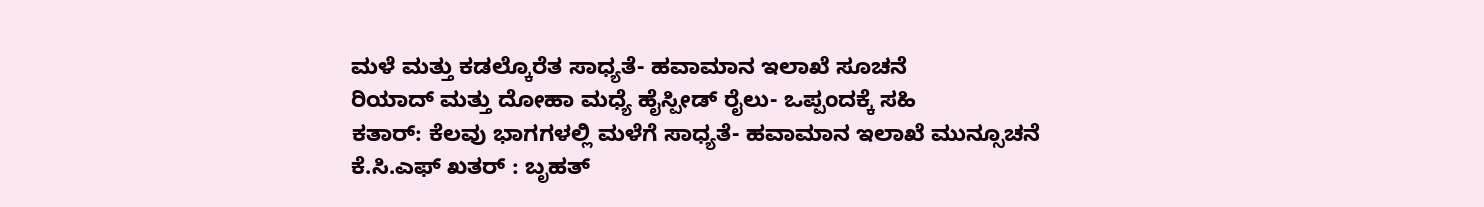ಮಳೆ ಮತ್ತು ಕಡಲ್ಕೊರೆತ ಸಾಧ್ಯತೆ- ಹವಾಮಾನ ಇಲಾಖೆ ಸೂಚನೆ
ರಿಯಾದ್ ಮತ್ತು ದೋಹಾ ಮಧ್ಯೆ ಹೈಸ್ಪೀಡ್ ರೈಲು- ಒಪ್ಪಂದಕ್ಕೆ ಸಹಿ
ಕತಾರ್: ಕೆಲವು ಭಾಗಗಳಲ್ಲಿ ಮಳೆಗೆ ಸಾಧ್ಯತೆ- ಹವಾಮಾನ ಇಲಾಖೆ ಮುನ್ಸೂಚನೆ
ಕೆ.ಸಿ.ಎಫ್ ಖತರ್ : ಬೃಹತ್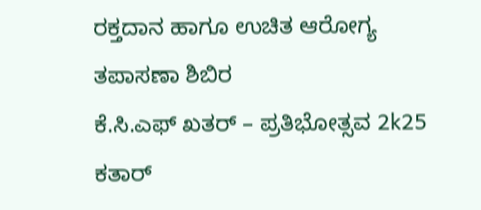ರಕ್ತದಾನ ಹಾಗೂ ಉಚಿತ ಆರೋಗ್ಯ ತಪಾಸಣಾ ಶಿಬಿರ
ಕೆ.ಸಿ.ಎಫ್ ಖತರ್ – ಪ್ರತಿಭೋತ್ಸವ 2k25
ಕತಾರ್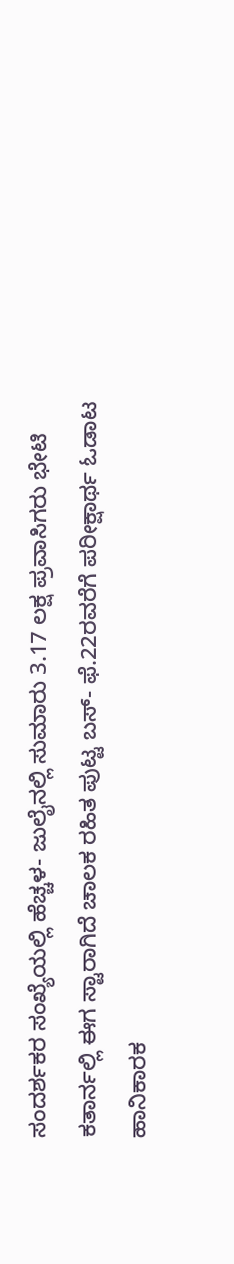ಸಂದರ್ಶಕರ ಸಂಖ್ಯೆಯಲ್ಲಿ ಹೆಚ್ಚಳ- ಜುಲೈನಲ್ಲಿ ಸುಮಾರು 3.17 ಲಕ್ಷ ಪ್ರವಾಸಿಗರು ಭೇಟಿ
ಕತಾರ್ನಲ್ಲಿ ಈಗ ಸ್ಟಾರಾಗಿದೆ ಚಾಲಕ ರಹಿತ ಪುಟ್ಟ ಬಸ್- ಫೆ.22ರವರೆಗೆ ಪರೀಕ್ಷಾರ್ಥ ಓಡಾಟ
ಹಾನಿಕಾರಕ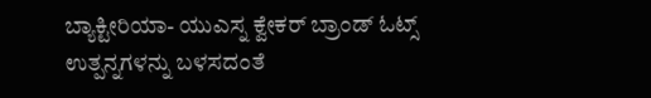ಬ್ಯಾಕ್ಟೀರಿಯಾ- ಯುಎಸ್ನ ಕ್ವೇಕರ್ ಬ್ರಾಂಡ್ ಓಟ್ಸ್ ಉತ್ಪನ್ನಗಳನ್ನು ಬಳಸದಂತೆ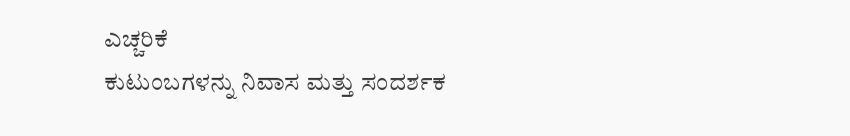ಎಚ್ಚರಿಕೆ
ಕುಟುಂಬಗಳನ್ನು ನಿವಾಸ ಮತ್ತು ಸಂದರ್ಶಕ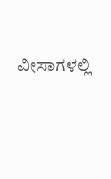ವೀಸಾಗಳಲ್ಲಿ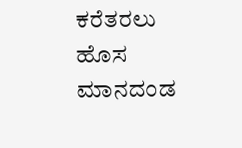ಕರೆತರಲು ಹೊಸ ಮಾನದಂಡ